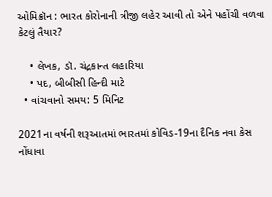ઓમિક્રૉન : ભારત કોરોનાની ત્રીજી લહેર આવી તો એને પહોંચી વળવા કેટલું તૈયાર?

    • લેખક, ડૉ. ચંદ્રકાન્ત લહારિયા
    • પદ, બીબીસી હિન્દી માટે
  • વાંચવાનો સમય: 5 મિનિટ

2021ના વર્ષની શરૂઆતમાં ભારતમાં કોવિડ-19ના દૈનિક નવા કેસ નોંધાવા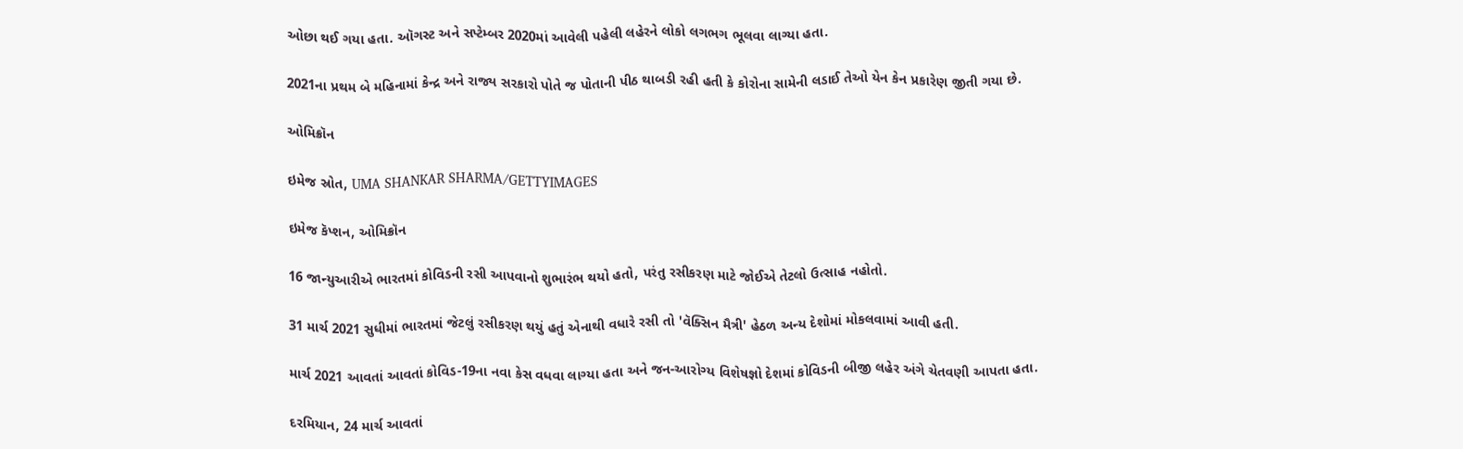ઓછા થઈ ગયા હતા. ઑગસ્ટ અને સપ્ટેમ્બર 2020માં આવેલી પહેલી લહેરને લોકો લગભગ ભૂલવા લાગ્યા હતા.

2021ના પ્રથમ બે મહિનામાં કેન્દ્ર અને રાજ્ય સરકારો પોતે જ પોતાની પીઠ થાબડી રહી હતી કે કોરોના સામેની લડાઈ તેઓ યેન કેન પ્રકારેણ જીતી ગયા છે.

ઓમિક્રૉન

ઇમેજ સ્રોત, UMA SHANKAR SHARMA/GETTYIMAGES

ઇમેજ કૅપ્શન, ઓમિક્રૉન

16 જાન્યુઆરીએ ભારતમાં કોવિડની રસી આપવાનો શુભારંભ થયો હતો, પરંતુ રસીકરણ માટે જોઈએ તેટલો ઉત્સાહ નહોતો.

31 માર્ચ 2021 સુધીમાં ભારતમાં જેટલું રસીકરણ થયું હતું એનાથી વધારે રસી તો 'વૅક્સિન મૈત્રી' હેઠળ અન્ય દેશોમાં મોકલવામાં આવી હતી.

માર્ચ 2021 આવતાં આવતાં કોવિડ-19ના નવા કેસ વધવા લાગ્યા હતા અને જન-આરોગ્ય વિશેષજ્ઞો દેશમાં કોવિડની બીજી લહેર અંગે ચેતવણી આપતા હતા.

દરમિયાન, 24 માર્ચ આવતાં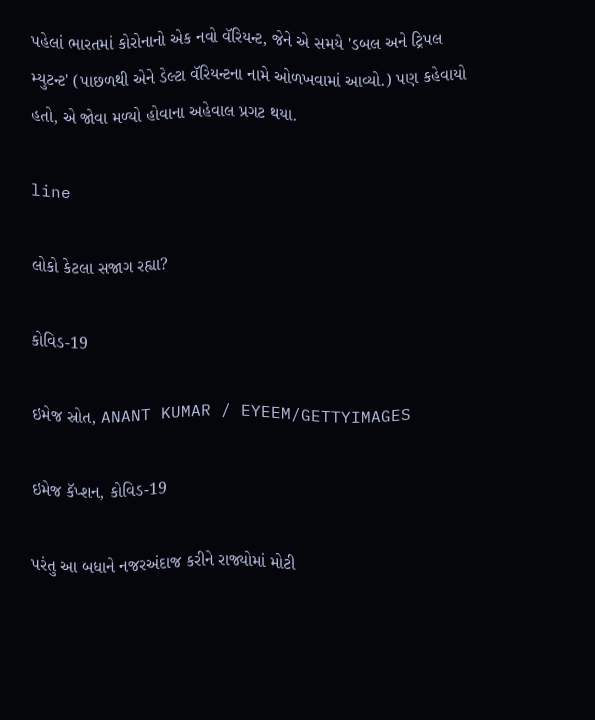પહેલાં ભારતમાં કોરોનાનો એક નવો વૅરિયન્ટ, જેને એ સમયે 'ડબલ અને ટ્રિપલ મ્યુટન્ટ' (પાછળથી એને ડેલ્ટા વૅરિયન્ટના નામે ઓળખવામાં આવ્યો.) પણ કહેવાયો હતો, એ જોવા મળ્યો હોવાના અહેવાલ પ્રગટ થયા.

line

લોકો કેટલા સજાગ રહ્યા?

કોવિડ-19

ઇમેજ સ્રોત, ANANT KUMAR / EYEEM/GETTYIMAGES

ઇમેજ કૅપ્શન, કોવિડ-19

પરંતુ આ બધાને નજરઅંદાજ કરીને રાજ્યોમાં મોટી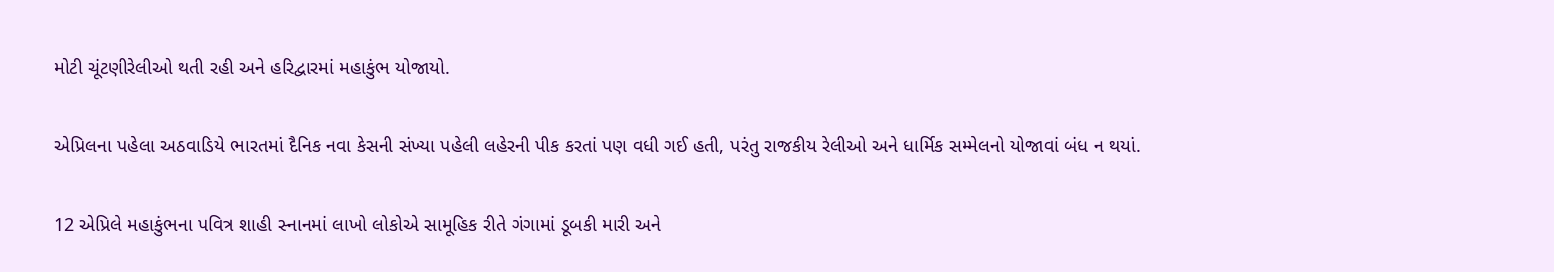મોટી ચૂંટણીરેલીઓ થતી રહી અને હરિદ્વારમાં મહાકુંભ યોજાયો.

એપ્રિલના પહેલા અઠવાડિયે ભારતમાં દૈનિક નવા કેસની સંખ્યા પહેલી લહેરની પીક કરતાં પણ વધી ગઈ હતી, પરંતુ રાજકીય રેલીઓ અને ધાર્મિક સમ્મેલનો યોજાવાં બંધ ન થયાં.

12 એપ્રિલે મહાકુંભના પવિત્ર શાહી સ્નાનમાં લાખો લોકોએ સામૂહિક રીતે ગંગામાં ડૂબકી મારી અને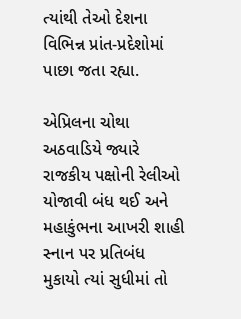ત્યાંથી તેઓ દેશના વિભિન્ન પ્રાંત-પ્રદેશોમાં પાછા જતા રહ્યા.

એપ્રિલના ચોથા અઠવાડિયે જ્યારે રાજકીય પક્ષોની રેલીઓ યોજાવી બંધ થઈ અને મહાકુંભના આખરી શાહી સ્નાન પર પ્રતિબંધ મુકાયો ત્યાં સુધીમાં તો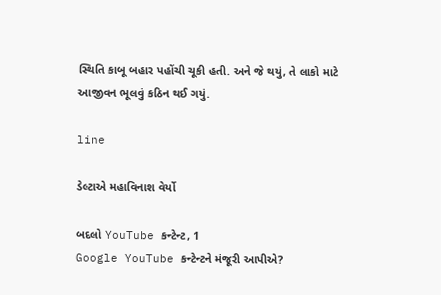સ્થિતિ કાબૂ બહાર પહોંચી ચૂકી હતી. અને જે થયું, તે લાકો માટે આજીવન ભૂલવું કઠિન થઈ ગયું.

line

ડેલ્ટાએ મહાવિનાશ વેર્યો

બદલો YouTube કન્ટેન્ટ, 1
Google YouTube કન્ટેન્ટને મંજૂરી આપીએ?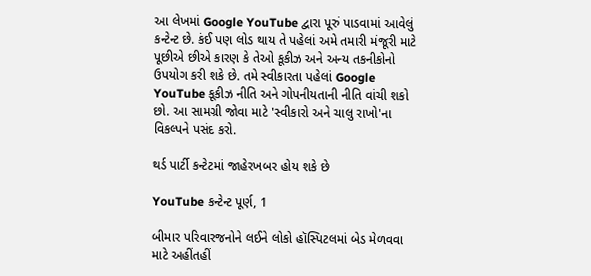આ લેખમાં Google YouTube દ્વારા પૂરું પાડવામાં આવેલું કન્ટેન્ટ છે. કંઈ પણ લોડ થાય તે પહેલાં અમે તમારી મંજૂરી માટે પૂછીએ છીએ કારણ કે તેઓ કૂકીઝ અને અન્ય તકનીકોનો ઉપયોગ કરી શકે છે. તમે સ્વીકારતા પહેલાં Google YouTube કૂકીઝ નીતિ અને ગોપનીયતાની નીતિ વાંચી શકો છો. આ સામગ્રી જોવા માટે 'સ્વીકારો અને ચાલુ રાખો'ના વિકલ્પને પસંદ કરો.

થર્ડ પાર્ટી કન્ટેટમાં જાહેરખબર હોય શકે છે

YouTube કન્ટેન્ટ પૂર્ણ, 1

બીમાર પરિવારજનોને લઈને લોકો હૉસ્પિટલમાં બેડ મેળવવા માટે અહીંતહીં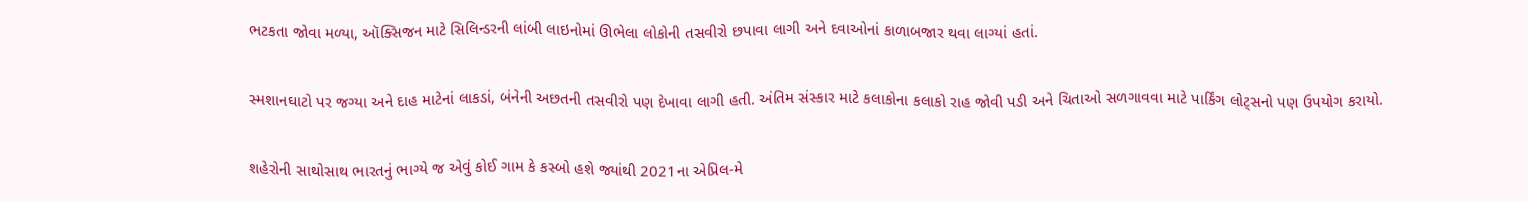ભટકતા જોવા મળ્યા, ઑક્સિજન માટે સિલિન્ડરની લાંબી લાઇનોમાં ઊભેલા લોકોની તસવીરો છપાવા લાગી અને દવાઓનાં કાળાબજાર થવા લાગ્યાં હતાં.

સ્મશાનઘાટો પર જગ્યા અને દાહ માટેનાં લાકડાં, બંનેની અછતની તસવીરો પણ દેખાવા લાગી હતી. અંતિમ સંસ્કાર માટે કલાકોના કલાકો રાહ જોવી પડી અને ચિતાઓ સળગાવવા માટે પાર્કિંગ લોટ્સનો પણ ઉપયોગ કરાયો.

શહેરોની સાથોસાથ ભારતનું ભાગ્યે જ એવું કોઈ ગામ કે કસ્બો હશે જ્યાંથી 2021ના એપ્રિલ-મે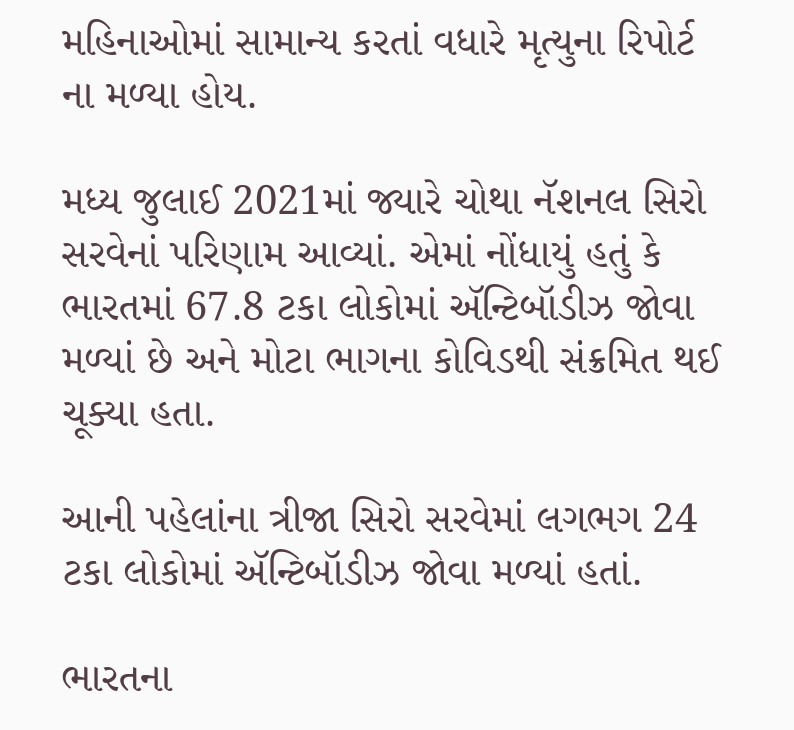મહિનાઓમાં સામાન્ય કરતાં વધારે મૃત્યુના રિપોર્ટ ના મળ્યા હોય.

મધ્ય જુલાઈ 2021માં જ્યારે ચોથા નૅશનલ સિરો સરવેનાં પરિણામ આવ્યાં. એમાં નોંધાયું હતું કે ભારતમાં 67.8 ટકા લોકોમાં ઍન્ટિબૉડીઝ જોવા મળ્યાં છે અને મોટા ભાગના કોવિડથી સંક્રમિત થઈ ચૂક્યા હતા.

આની પહેલાંના ત્રીજા સિરો સરવેમાં લગભગ 24 ટકા લોકોમાં ઍન્ટિબૉડીઝ જોવા મળ્યાં હતાં.

ભારતના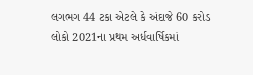લગભગ 44 ટકા એટલે કે અંદાજે 60 કરોડ લોકો 2021ના પ્રથમ અર્ધવાર્ષિકમાં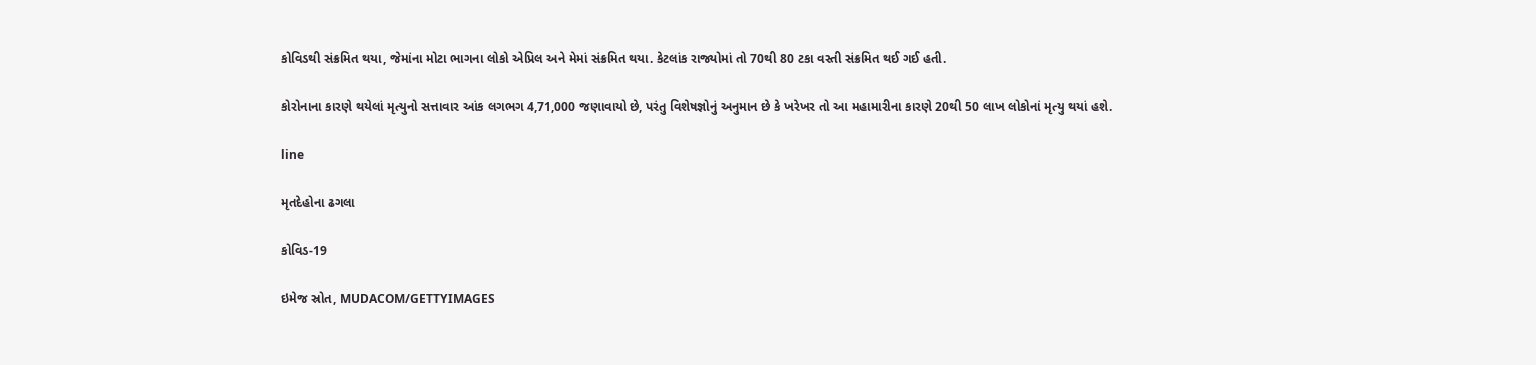કોવિડથી સંક્રમિત થયા, જેમાંના મોટા ભાગના લોકો એપ્રિલ અને મેમાં સંક્રમિત થયા. કેટલાંક રાજ્યોમાં તો 70થી 80 ટકા વસ્તી સંક્રમિત થઈ ગઈ હતી.

કોરોનાના કારણે થયેલાં મૃત્યુનો સત્તાવાર આંક લગભગ 4,71,000 જણાવાયો છે, પરંતુ વિશેષજ્ઞોનું અનુમાન છે કે ખરેખર તો આ મહામારીના કારણે 20થી 50 લાખ લોકોનાં મૃત્યુ થયાં હશે.

line

મૃતદેહોના ઢગલા

કોવિડ-19

ઇમેજ સ્રોત, MUDACOM/GETTYIMAGES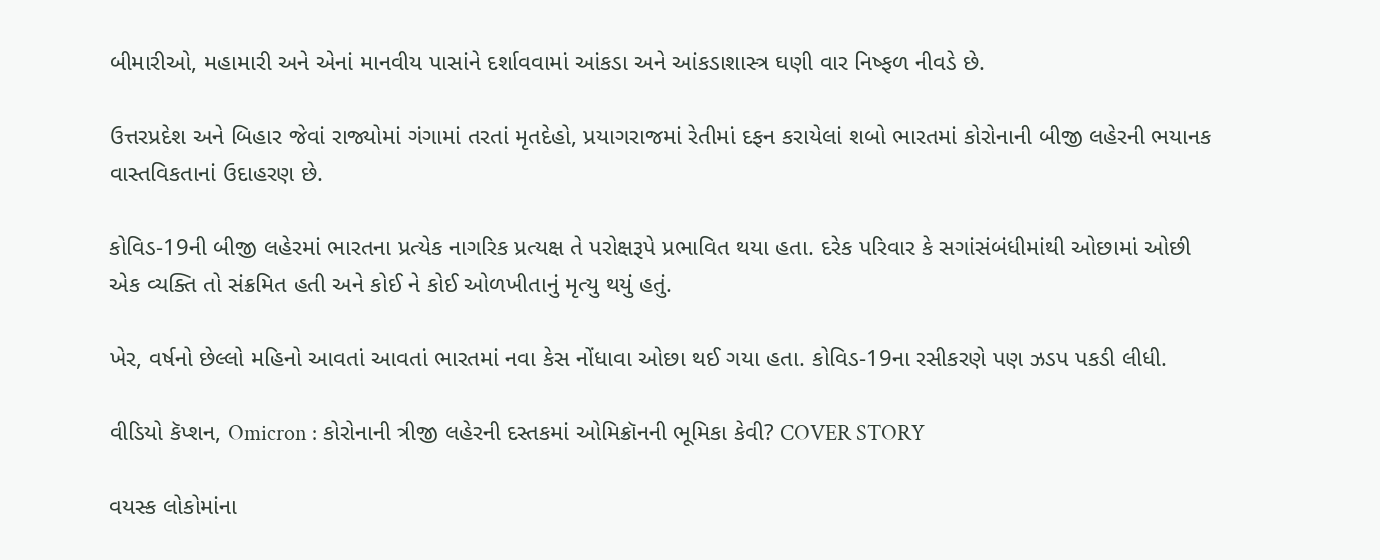બીમારીઓ, મહામારી અને એનાં માનવીય પાસાંને દર્શાવવામાં આંકડા અને આંકડાશાસ્ત્ર ઘણી વાર નિષ્ફળ નીવડે છે.

ઉત્તરપ્રદેશ અને બિહાર જેવાં રાજ્યોમાં ગંગામાં તરતાં મૃતદેહો, પ્રયાગરાજમાં રેતીમાં દફન કરાયેલાં શબો ભારતમાં કોરોનાની બીજી લહેરની ભયાનક વાસ્તવિકતાનાં ઉદાહરણ છે.

કોવિડ-19ની બીજી લહેરમાં ભારતના પ્રત્યેક નાગરિક પ્રત્યક્ષ તે પરોક્ષરૂપે પ્રભાવિત થયા હતા. દરેક પરિવાર કે સગાંસંબંધીમાંથી ઓછામાં ઓછી એક વ્યક્તિ તો સંક્રમિત હતી અને કોઈ ને કોઈ ઓળખીતાનું મૃત્યુ થયું હતું.

ખેર, વર્ષનો છેલ્લો મહિનો આવતાં આવતાં ભારતમાં નવા કેસ નોંધાવા ઓછા થઈ ગયા હતા. કોવિડ-19ના રસીકરણે પણ ઝડપ પકડી લીધી.

વીડિયો કૅપ્શન, Omicron : કોરોનાની ત્રીજી લહેરની દસ્તકમાં ઓમિક્રૉનની ભૂમિકા કેવી? COVER STORY

વયસ્ક લોકોમાંના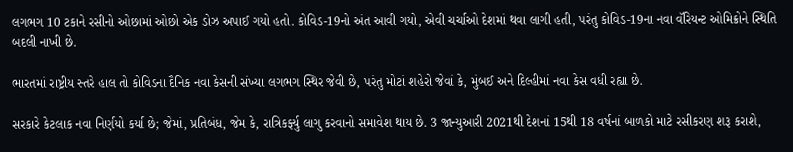લગભગ 10 ટકાને રસીનો ઓછામાં ઓછો એક ડોઝ અપાઈ ગયો હતો. કોવિડ-19નો અંત આવી ગયો, એવી ચર્ચાઓ દેશમાં થવા લાગી હતી, પરંતુ કોવિડ-19ના નવા વૅરિયન્ટ ઓમિક્રોને સ્થિતિ બદલી નાખી છે.

ભારતમાં રાષ્ટ્રીય સ્તરે હાલ તો કોવિડના દૈનિક નવા કેસની સંખ્યા લગભગ સ્થિર જેવી છે, પરંતુ મોટાં શહેરો જેવાં કે, મુંબઈ અને દિલ્હીમાં નવા કેસ વધી રહ્યા છે.

સરકારે કેટલાક નવા નિર્ણયો કર્યા છે; જેમાં, પ્રતિબંધ, જેમ કે, રાત્રિકર્ફ્યુ લાગુ કરવાનો સમાવેશ થાય છે. 3 જાન્યુઆરી 2021થી દેશનાં 15થી 18 વર્ષનાં બાળકો માટે રસીકરણ શરૂ કરાશે,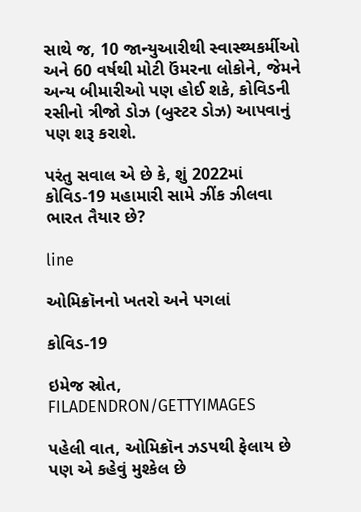સાથે જ, 10 જાન્યુઆરીથી સ્વાસ્થ્યકર્મીઓ અને 60 વર્ષથી મોટી ઉંમરના લોકોને, જેમને અન્ય બીમારીઓ પણ હોઈ શકે, કોવિડની રસીનો ત્રીજો ડોઝ (બુસ્ટર ડોઝ) આપવાનું પણ શરૂ કરાશે.

પરંતુ સવાલ એ છે કે, શું 2022માં કોવિડ-19 મહામારી સામે ઝીંક ઝીલવા ભારત તૈયાર છે?

line

ઓમિક્રૉનનો ખતરો અને પગલાં

કોવિડ-19

ઇમેજ સ્રોત, FILADENDRON/GETTYIMAGES

પહેલી વાત, ઓમિક્રૉન ઝડપથી ફેલાય છે પણ એ કહેવું મુશ્કેલ છે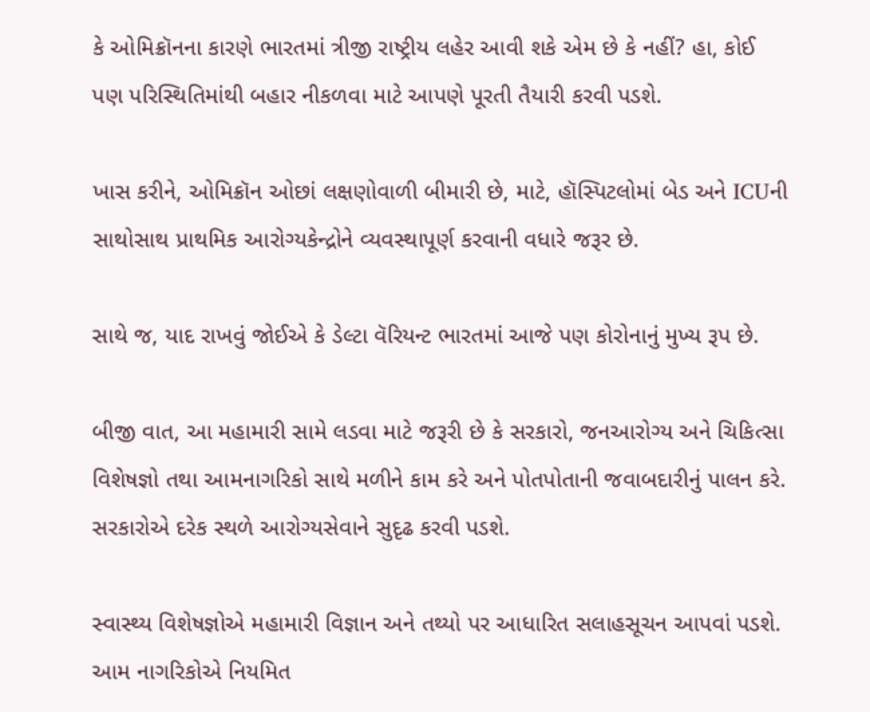કે ઓમિક્રૉનના કારણે ભારતમાં ત્રીજી રાષ્ટ્રીય લહેર આવી શકે એમ છે કે નહીં? હા, કોઈ પણ પરિસ્થિતિમાંથી બહાર નીકળવા માટે આપણે પૂરતી તૈયારી કરવી પડશે.

ખાસ કરીને, ઓમિક્રૉન ઓછાં લક્ષણોવાળી બીમારી છે, માટે, હૉસ્પિટલોમાં બેડ અને ICUની સાથોસાથ પ્રાથમિક આરોગ્યકેન્દ્રોને વ્યવસ્થાપૂર્ણ કરવાની વધારે જરૂર છે.

સાથે જ, યાદ રાખવું જોઈએ કે ડેલ્ટા વૅરિયન્ટ ભારતમાં આજે પણ કોરોનાનું મુખ્ય રૂપ છે.

બીજી વાત, આ મહામારી સામે લડવા માટે જરૂરી છે કે સરકારો, જનઆરોગ્ય અને ચિકિત્સા વિશેષજ્ઞો તથા આમનાગરિકો સાથે મળીને કામ કરે અને પોતપોતાની જવાબદારીનું પાલન કરે. સરકારોએ દરેક સ્થળે આરોગ્યસેવાને સુદૃઢ કરવી પડશે.

સ્વાસ્થ્ય વિશેષજ્ઞોએ મહામારી વિજ્ઞાન અને તથ્યો પર આધારિત સલાહસૂચન આપવાં પડશે. આમ નાગરિકોએ નિયમિત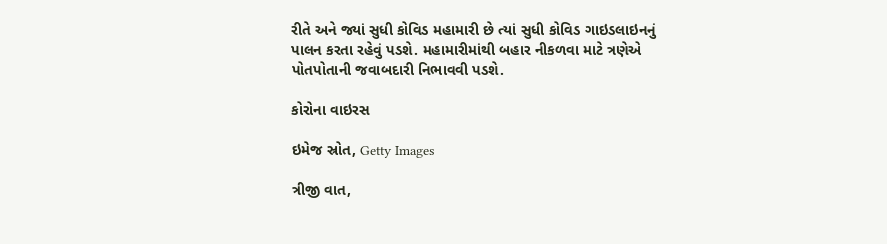રીતે અને જ્યાં સુધી કોવિડ મહામારી છે ત્યાં સુધી કોવિડ ગાઇડલાઇનનું પાલન કરતા રહેવું પડશે. મહામારીમાંથી બહાર નીકળવા માટે ત્રણેએ પોતપોતાની જવાબદારી નિભાવવી પડશે.

કોરોના વાઇરસ

ઇમેજ સ્રોત, Getty Images

ત્રીજી વાત,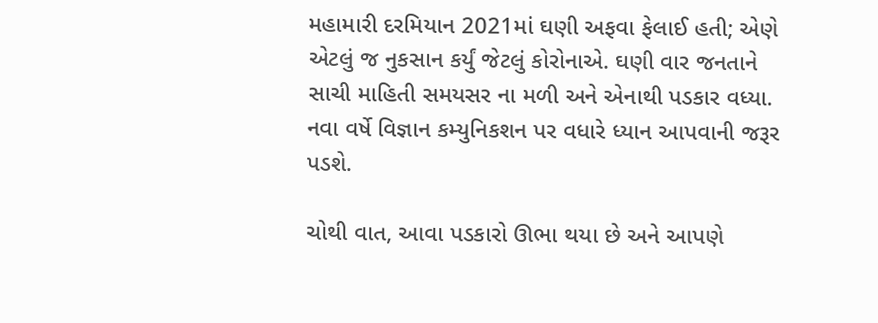મહામારી દરમિયાન 2021માં ઘણી અફવા ફેલાઈ હતી; એણે એટલું જ નુકસાન કર્યું જેટલું કોરોનાએ. ઘણી વાર જનતાને સાચી માહિતી સમયસર ના મળી અને એનાથી પડકાર વધ્યા. નવા વર્ષે વિજ્ઞાન કમ્યુનિકશન પર વધારે ધ્યાન આપવાની જરૂર પડશે.

ચોથી વાત, આવા પડકારો ઊભા થયા છે અને આપણે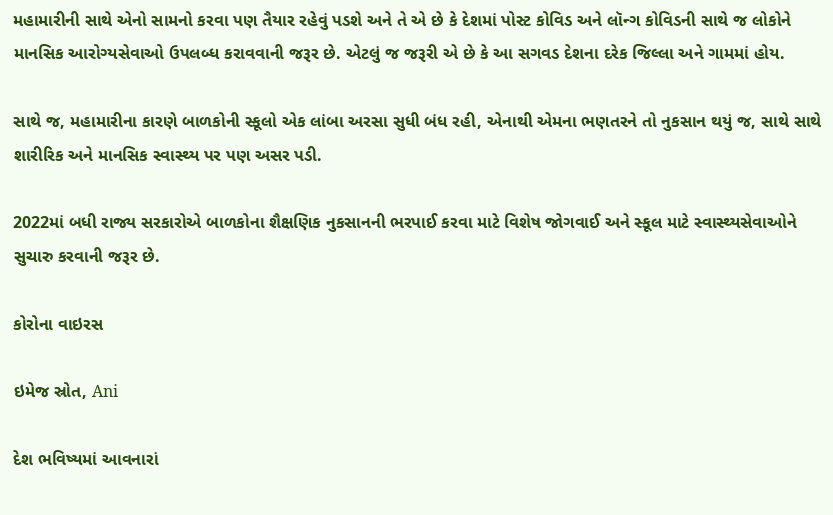મહામારીની સાથે એનો સામનો કરવા પણ તૈયાર રહેવું પડશે અને તે એ છે કે દેશમાં પોસ્ટ કોવિડ અને લૉન્ગ કોવિડની સાથે જ લોકોને માનસિક આરોગ્યસેવાઓ ઉપલબ્ધ કરાવવાની જરૂર છે. એટલું જ જરૂરી એ છે કે આ સગવડ દેશના દરેક જિલ્લા અને ગામમાં હોય.

સાથે જ, મહામારીના કારણે બાળકોની સ્કૂલો એક લાંબા અરસા સુધી બંધ રહી, એનાથી એમના ભણતરને તો નુકસાન થયું જ, સાથે સાથે શારીરિક અને માનસિક સ્વાસ્થ્ય પર પણ અસર પડી.

2022માં બધી રાજ્ય સરકારોએ બાળકોના શૈક્ષણિક નુકસાનની ભરપાઈ કરવા માટે વિશેષ જોગવાઈ અને સ્કૂલ માટે સ્વાસ્થ્યસેવાઓને સુચારુ કરવાની જરૂર છે.

કોરોના વાઇરસ

ઇમેજ સ્રોત, Ani

દેશ ભવિષ્યમાં આવનારાં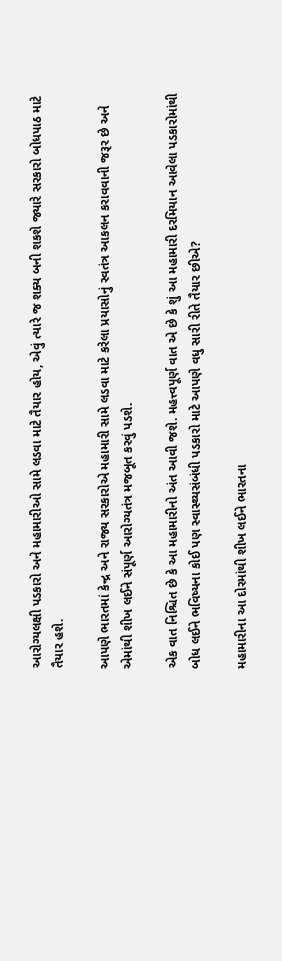આરોગ્યલક્ષી પડકારો અને મહામારીઓ સામે લડવા માટે તૈયાર હોય, એવું ત્યારે જ શક્ય બની શકશે જ્યારે સરકારો બોધપાઠ માટે તૈયાર હશે.

આપણે ભારતમાં કેન્દ્ર અને રાજ્ય સરકારોએ મહામારી સામે લડવા માટે કરેલા પ્રયાસોનું સ્વતંત્ર આકલન કરાવવાની જરૂર છે અને એમાંથી શીખ લઈને સંપૂર્ણ આરોગ્યતંત્ર મજબૂત કરવું પડશે.

એક વાત નિશ્ચિત છે કે આ મહામારીનો અંત આવી જશે. મહત્ત્વપૂર્ણ વાત એ છે કે શું આ મહામારી દરમિયાન આવેલા પડકારોમાંથી બોધ લઈને ભવિષ્યના કોઈ પણ સ્વાસ્થ્યસંબંધી પડકારો માટે આપણે વધુ સારી રીતે તૈયાર છીએ?

મહામારીના આ દોરમાંથી શીખ લઈને ભારતના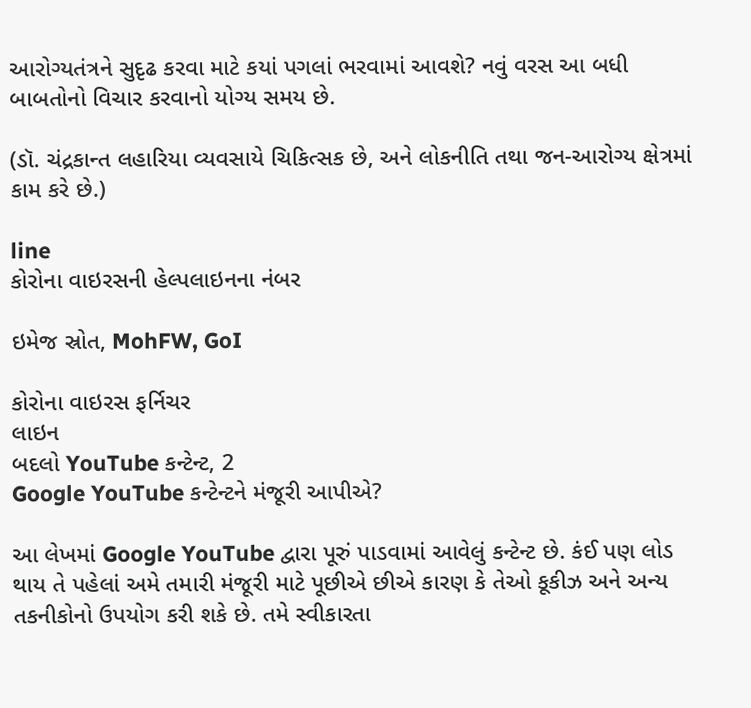આરોગ્યતંત્રને સુદૃઢ કરવા માટે કયાં પગલાં ભરવામાં આવશે? નવું વરસ આ બધી બાબતોનો વિચાર કરવાનો યોગ્ય સમય છે.

(ડૉ. ચંદ્રકાન્ત લહારિયા વ્યવસાયે ચિકિત્સક છે, અને લોકનીતિ તથા જન-આરોગ્ય ક્ષેત્રમાં કામ કરે છે.)

line
કોરોના વાઇરસની હેલ્પલાઇનના નંબર

ઇમેજ સ્રોત, MohFW, GoI

કોરોના વાઇરસ ફર્નિચર
લાઇન
બદલો YouTube કન્ટેન્ટ, 2
Google YouTube કન્ટેન્ટને મંજૂરી આપીએ?

આ લેખમાં Google YouTube દ્વારા પૂરું પાડવામાં આવેલું કન્ટેન્ટ છે. કંઈ પણ લોડ થાય તે પહેલાં અમે તમારી મંજૂરી માટે પૂછીએ છીએ કારણ કે તેઓ કૂકીઝ અને અન્ય તકનીકોનો ઉપયોગ કરી શકે છે. તમે સ્વીકારતા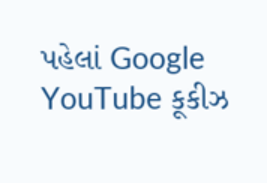પહેલાં Google YouTube કૂકીઝ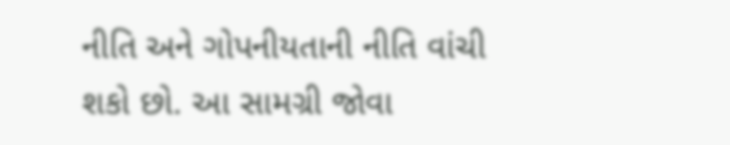નીતિ અને ગોપનીયતાની નીતિ વાંચી શકો છો. આ સામગ્રી જોવા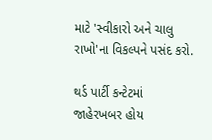માટે 'સ્વીકારો અને ચાલુ રાખો'ના વિકલ્પને પસંદ કરો.

થર્ડ પાર્ટી કન્ટેટમાં જાહેરખબર હોય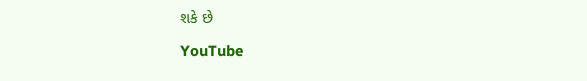શકે છે

YouTube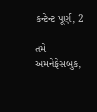કન્ટેન્ટ પૂર્ણ, 2

તમે અમનેફેસબુક,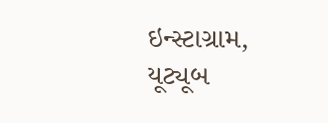ઇન્સ્ટાગ્રામ, યૂટ્યૂબ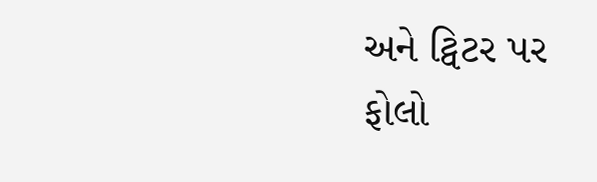અને ટ્વિટર પર ફોલો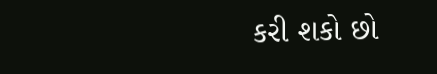કરી શકો છો